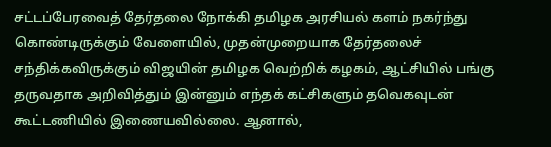சட்டப்பேரவைத் தேர்தலை நோக்கி தமிழக அரசியல் களம் நகர்ந்து கொண்டிருக்கும் வேளையில், முதன்முறையாக தேர்தலைச் சந்திக்கவிருக்கும் விஜயின் தமிழக வெற்றிக் கழகம், ஆட்சியில் பங்கு தருவதாக அறிவித்தும் இன்னும் எந்தக் கட்சிகளும் தவெகவுடன் கூட்டணியில் இணையவில்லை. ஆனால்,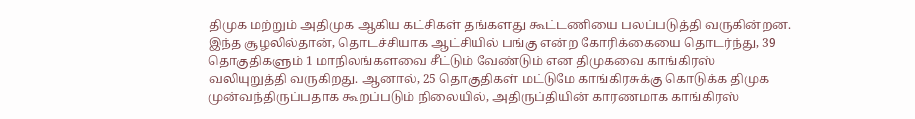திமுக மற்றும் அதிமுக ஆகிய கட்சிகள் தங்களது கூட்டணியை பலப்படுத்தி வருகின்றன. இந்த சூழலில்தான், தொடச்சியாக ஆட்சியில் பங்கு என்ற கோரிக்கையை தொடர்ந்து, 39 தொகுதிகளும் 1 மாநிலங்களவை சீட்டும் வேண்டும் என திமுகவை காங்கிரஸ் வலியுறுத்தி வருகிறது. ஆனால், 25 தொகுதிகள் மட்டுமே காங்கிரசுக்கு கொடுக்க திமுக முன்வந்திருப்பதாக கூறப்படும் நிலையில், அதிருப்தியின் காரணமாக காங்கிரஸ்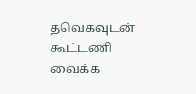தவெகவுடன் கூட்டணி வைக்க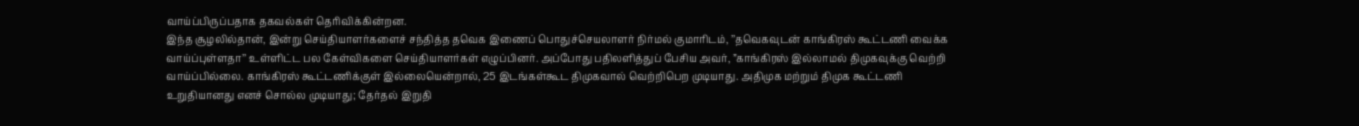வாய்ப்பிருப்பதாக தகவல்கள் தெரிவிக்கின்றன.
இந்த சூழலில்தான், இன்று செய்தியாளர்களைச் சந்தித்த தவெக இணைப் பொதுச்செயலாளர் நிர்மல் குமாரிடம், ’’தவெகவுடன் காங்கிரஸ் கூட்டணி வைக்க வாய்ப்புள்ளதா’’ உள்ளிட்ட பல கேள்விகளை செய்தியாளர்கள் எழுப்பினர். அப்போது பதிலளித்துப் பேசிய அவர், ”காங்கிரஸ் இல்லாமல் திமுகவுக்கு வெற்றி வாய்ப்பில்லை. காங்கிரஸ் கூட்டணிக்குள் இல்லையென்றால், 25 இடங்கள்கூட திமுகவால் வெற்றிபெற முடியாது. அதிமுக மற்றும் திமுக கூட்டணி உறுதியானது எனச் சொல்ல முடியாது; தேர்தல் இறுதி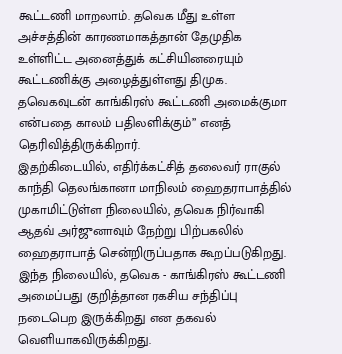கூட்டணி மாறலாம். தவெக மீது உள்ள அச்சத்தின் காரணமாகத்தான் தேமுதிக உள்ளிட்ட அனைத்துக் கட்சியினரையும் கூட்டணிக்கு அழைத்துள்ளது திமுக. தவெகவுடன் காங்கிரஸ் கூட்டணி அமைக்குமா என்பதை காலம் பதிலளிக்கும்” எனத் தெரிவித்திருக்கிறார்.
இதற்கிடையில், எதிர்க்கட்சித் தலைவர் ராகுல் காந்தி தெலங்கானா மாநிலம் ஹைதராபாத்தில் முகாமிட்டுள்ள நிலையில், தவெக நிர்வாகி ஆதவ் அர்ஜுனாவும் நேற்று பிற்பகலில் ஹைதராபாத் சென்றிருப்பதாக கூறப்படுகிறது.
இந்த நிலையில், தவெக - காங்கிரஸ் கூட்டணி அமைப்பது குறித்தான ரகசிய சந்திப்பு நடைபெற இருக்கிறது என தகவல் வெளியாகவிருக்கிறது.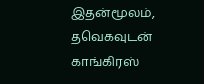இதன்மூலம், தவெகவுடன் காங்கிரஸ்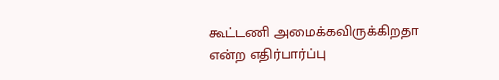கூட்டணி அமைக்கவிருக்கிறதா என்ற எதிர்பார்ப்பு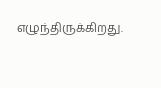எழுந்திருக்கிறது.